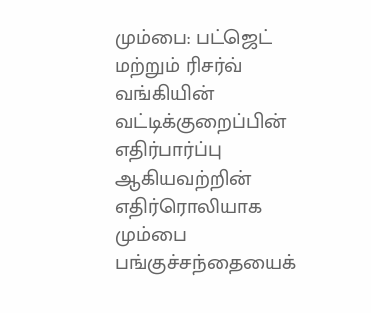மும்பை: பட்ஜெட் மற்றும் ரிசர்வ் வங்கியின் வட்டிக்குறைப்பின் எதிர்பார்ப்பு ஆகியவற்றின் எதிர்ரொலியாக மும்பை பங்குச்சந்தையைக்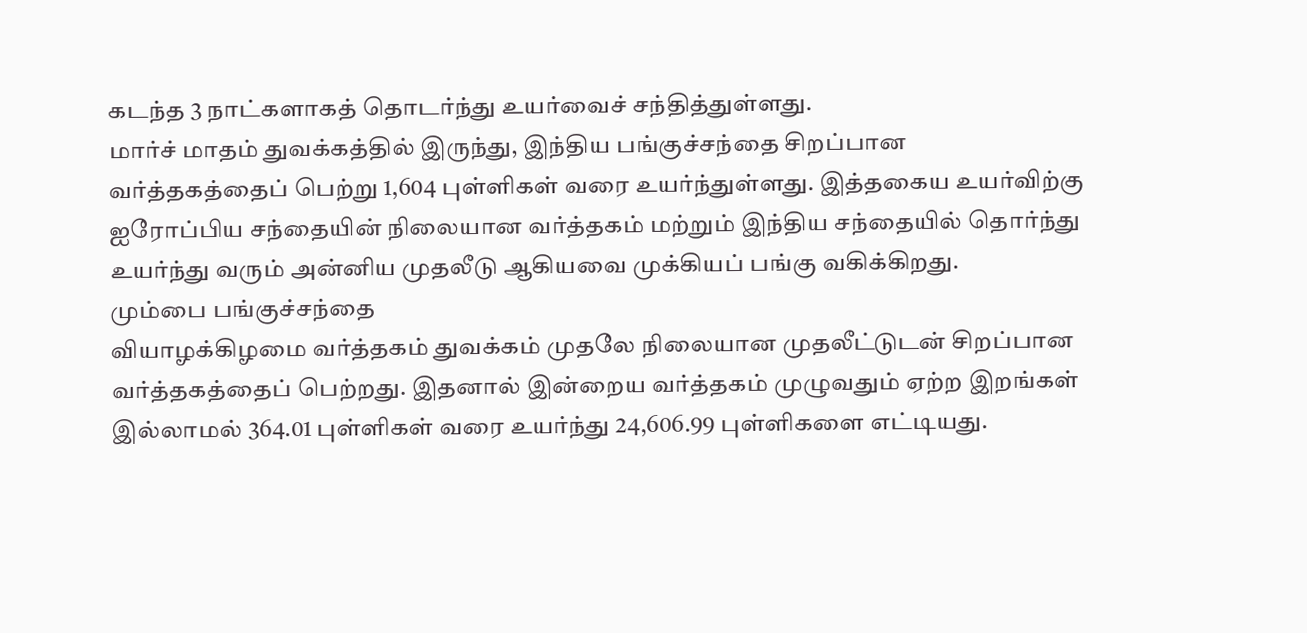கடந்த 3 நாட்களாகத் தொடர்ந்து உயர்வைச் சந்தித்துள்ளது.
மார்ச் மாதம் துவக்கத்தில் இருந்து, இந்திய பங்குச்சந்தை சிறப்பான வர்த்தகத்தைப் பெற்று 1,604 புள்ளிகள் வரை உயர்ந்துள்ளது. இத்தகைய உயர்விற்கு ஐரோப்பிய சந்தையின் நிலையான வர்த்தகம் மற்றும் இந்திய சந்தையில் தொர்ந்து உயர்ந்து வரும் அன்னிய முதலீடு ஆகியவை முக்கியப் பங்கு வகிக்கிறது.
மும்பை பங்குச்சந்தை
வியாழக்கிழமை வர்த்தகம் துவக்கம் முதலே நிலையான முதலீட்டுடன் சிறப்பான வர்த்தகத்தைப் பெற்றது. இதனால் இன்றைய வர்த்தகம் முழுவதும் ஏற்ற இறங்கள் இல்லாமல் 364.01 புள்ளிகள் வரை உயர்ந்து 24,606.99 புள்ளிகளை எட்டியது.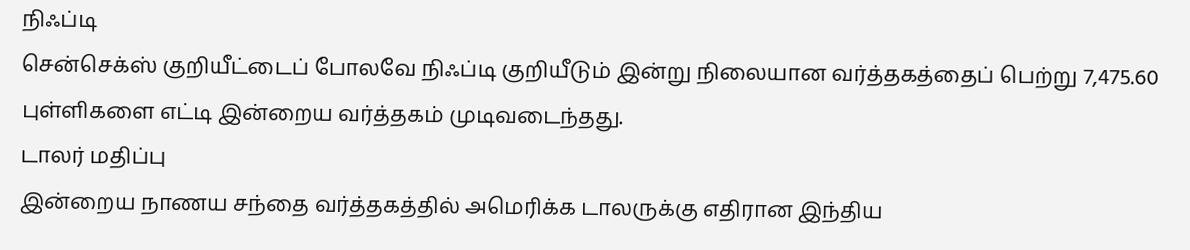நிஃப்டி
சென்செக்ஸ் குறியீட்டைப் போலவே நிஃப்டி குறியீடும் இன்று நிலையான வர்த்தகத்தைப் பெற்று 7,475.60 புள்ளிகளை எட்டி இன்றைய வர்த்தகம் முடிவடைந்தது.
டாலர் மதிப்பு
இன்றைய நாணய சந்தை வர்த்தகத்தில் அமெரிக்க டாலருக்கு எதிரான இந்திய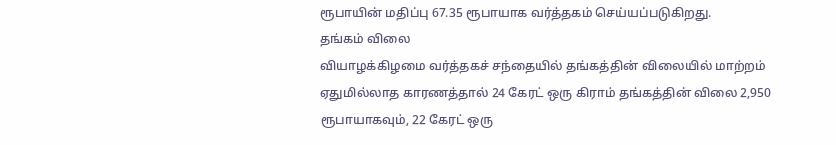ரூபாயின் மதிப்பு 67.35 ரூபாயாக வர்த்தகம் செய்யப்படுகிறது.
தங்கம் விலை
வியாழக்கிழமை வர்த்தகச் சந்தையில் தங்கத்தின் விலையில் மாற்றம் ஏதுமில்லாத காரணத்தால் 24 கேரட் ஒரு கிராம் தங்கத்தின் விலை 2,950 ரூபாயாகவும், 22 கேரட் ஒரு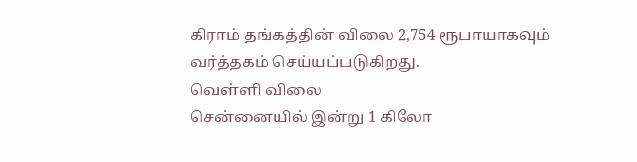கிராம் தங்கத்தின் விலை 2,754 ரூபாயாகவும் வர்த்தகம் செய்யப்படுகிறது.
வெள்ளி விலை
சென்னையில் இன்று 1 கிலோ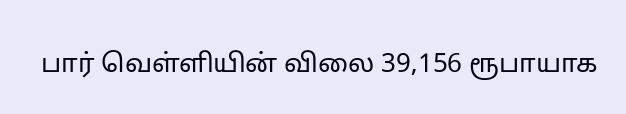பார் வெள்ளியின் விலை 39,156 ரூபாயாக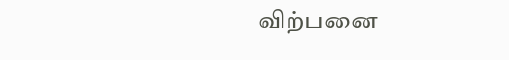விற்பனை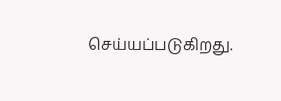செய்யப்படுகிறது.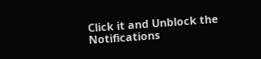Click it and Unblock the Notifications